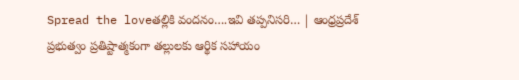Spread the loveతల్లికి వందనం….ఇవి తప్పనిసరి… | ఆంధ్రప్రదేశ్ ప్రభుత్వం ప్రతిష్టాత్మకంగా తల్లులకు ఆర్థిక సహాయం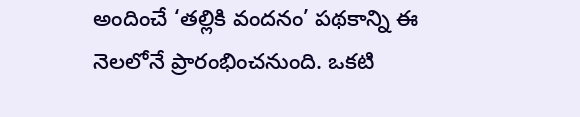అందించే ‘తల్లికి వందనం’ పథకాన్ని ఈ నెలలోనే ప్రారంభించనుంది. ఒకటి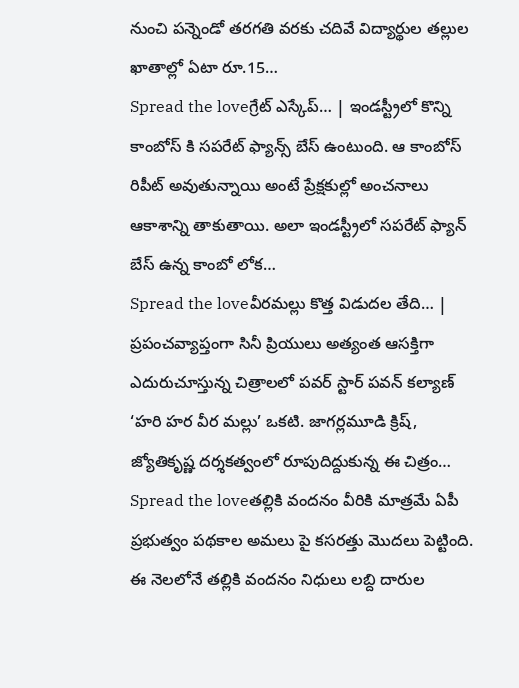నుంచి పన్నెండో తరగతి వరకు చదివే విద్యార్థుల తల్లుల ఖాతాల్లో ఏటా రూ.15…
Spread the loveగ్రేట్ ఎస్కేప్… | ఇండస్ట్రీలో కొన్ని కాంబోస్ కి సపరేట్ ఫ్యాన్స్ బేస్ ఉంటుంది. ఆ కాంబోస్ రిపీట్ అవుతున్నాయి అంటే ప్రేక్షకుల్లో అంచనాలు ఆకాశాన్ని తాకుతాయి. అలా ఇండస్ట్రీలో సపరేట్ ఫ్యాన్ బేస్ ఉన్న కాంబో లోక…
Spread the loveవీరమల్లు కొత్త విడుదల తేది… | ప్రపంచవ్యాప్తంగా సినీ ప్రియులు అత్యంత ఆసక్తిగా ఎదురుచూస్తున్న చిత్రాలలో పవర్ స్టార్ పవన్ కల్యాణ్ ‘హరి హర వీర మల్లు’ ఒకటి. జాగర్లమూడి క్రిష్, జ్యోతికృష్ణ దర్శకత్వంలో రూపుదిద్దుకున్న ఈ చిత్రం…
Spread the loveతల్లికి వందనం వీరికి మాత్రమే ఏపీ ప్రభుత్వం పథకాల అమలు పై కసరత్తు మొదలు పెట్టింది. ఈ నెలలోనే తల్లికి వందనం నిధులు లబ్ది దారుల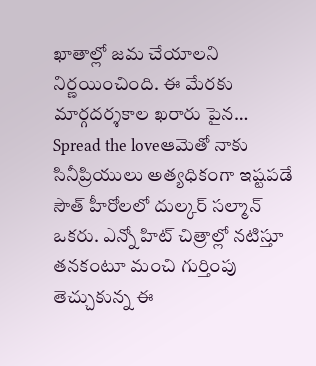ఖాతాల్లో జమ చేయాలని నిర్ణయించింది. ఈ మేరకు మార్గదర్శకాల ఖరారు పైన…
Spread the loveఆమెతో నాకు సినీప్రియులు అత్యధికంగా ఇష్టపడే సౌత్ హీరోలలో దుల్కర్ సల్మాన్ ఒకరు. ఎన్నో హిట్ చిత్రాల్లో నటిస్తూ తనకంటూ మంచి గుర్తింపు తెచ్చుకున్న ఈ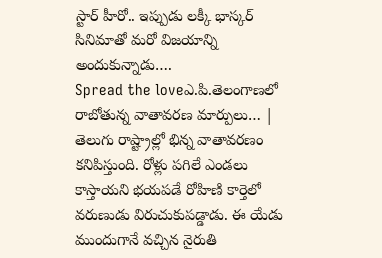స్టార్ హీరో.. ఇప్పుడు లక్కీ భాస్కర్ సినిమాతో మరో విజయాన్ని అందుకున్నాడు….
Spread the loveఎ.పి.తెలంగాణలో రాబోతున్న వాతావరణ మార్పులు… | తెలుగు రాష్ట్రాల్లో భిన్న వాతావరణం కనిపిస్తుంది. రోళ్లు పగిలే ఎండలు కాస్తాయని భయపడే రోహిణి కార్తెలో వరుణుడు విరుచుకుపడ్డాడు. ఈ యేడు ముందుగానే వచ్చిన నైరుతి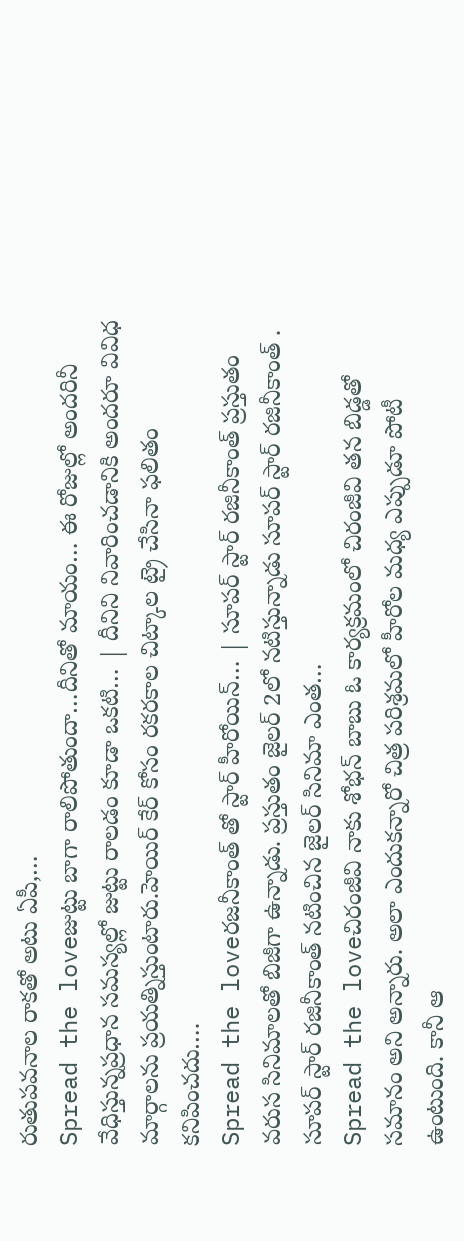రుతుపవనాల రాకతో అటు ఏపీ,…
Spread the loveజుట్టు బాగా రాలిపోతుందా…దీనితో మాయం… ఈ రోజుల్లో అందరినీ వేధిస్తున్నప్రధాన సమస్యల్లో జుట్టు రాలడం కూడా ఒకటి… | దీనిని నివారించడానికి అందరూ వివిధ మార్గాలను ప్రయత్నిస్తుంటారు.హెయిర్ కేర్ కోసం రకరకాల చిట్కాల ట్రై చేసినా ఫలితం కనిపించదు….
Spread the loveరజనీకాంత్ తో స్టార్ హీరోయిన్… | సూపర్ స్టార్ రజినీకాంత్ ప్రస్తుతం వరుస సినిమాలతో బిజీగా ఉన్నాడు. ప్రస్తుతం జైలర్ 2లో నటిస్తున్నాడు సూపర్ స్టార్ రజినీకాంత్ . సూపర్ స్టార్ రజినీకాంత్ నటించిన జైలర్ సినిమా ఎంత…
Spread the loveచిరంజీవి నాకు శోభన్ బాబు ఓ కార్యక్రమంలో చిరంజీవి తన బిడ్డతో సమానం అని అన్నారు. అలా ఎందుకన్నారో చిత్ర పరిశ్రమలో హీరోల మధ్య ఎప్పుడూ పోటీ ఉంటుంది. కానీ ఆ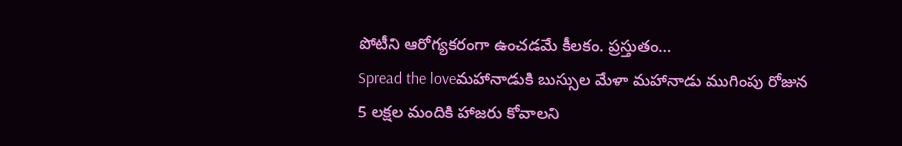పోటీని ఆరోగ్యకరంగా ఉంచడమే కీలకం. ప్రస్తుతం…
Spread the loveమహానాడుకి బుస్సుల మేళా మహానాడు ముగింపు రోజున 5 లక్షల మందికి హాజరు కోవాలని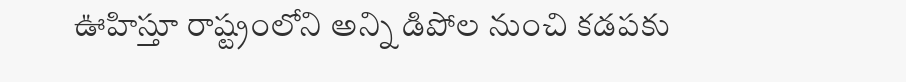ఊహిస్తూ రాష్ట్రంలోని అన్ని డిపోల నుంచి కడపకు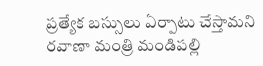ప్రత్యేక బస్సులు ఏర్పాటు చేస్తామని రవాణా మంత్రి మండిపల్లి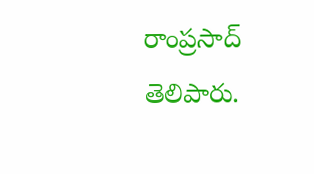రాంప్రసాద్ తెలిపారు.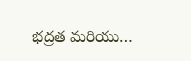భద్రత మరియు…